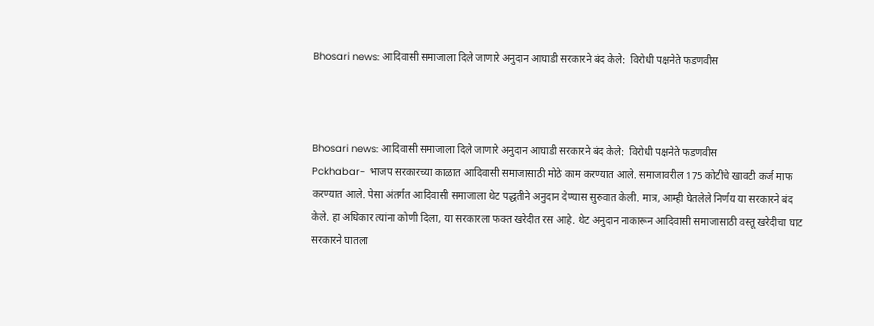Bhosari news: आदिवासी समाजाला दिले जाणारे अनुदान आघाडी सरकारने बंद केले:  विरोधी पक्षनेते फडणवीस



Bhosari news: आदिवासी समाजाला दिले जाणारे अनुदान आघाडी सरकारने बंद केले:  विरोधी पक्षनेते फडणवीस
Pckhabar- भाजप सरकारच्या काळात आदिवासी समाजासाठी मोठे काम करण्यात आले. समाजावरील 175 कोटींचे खावटी कर्ज माफ करण्यात आले. पेसा अंतर्गत आदिवासी समाजाला थेट पद्धतीने अनुदान देण्यास सुरुवात केली. मात्र, आम्ही घेतलेले निर्णय या सरकारने बंद केले. हा अधिकार त्यांना कोणी दिला, या सरकारला फक्त खरेदीत रस आहे. थेट अनुदान नाकारून आदिवासी समाजासाठी वस्तू खरेदीचा घाट सरकारने घातला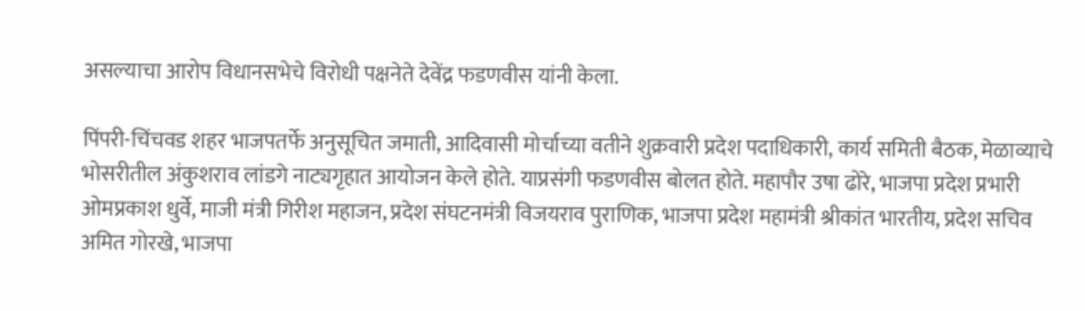असल्याचा आरोप विधानसभेचे विरोधी पक्षनेते देवेंद्र फडणवीस यांनी केला.

पिंपरी-चिंचवड शहर भाजपतर्फे अनुसूचित जमाती, आदिवासी मोर्चाच्या वतीने शुक्रवारी प्रदेश पदाधिकारी, कार्य समिती बैठक, मेळाव्याचे  भोसरीतील अंकुशराव लांडगे नाट्यगृहात आयोजन केले होते. याप्रसंगी फडणवीस बोलत होते. महापौर उषा ढोरे, भाजपा प्रदेश प्रभारी ओमप्रकाश धुर्वे, माजी मंत्री गिरीश महाजन, प्रदेश संघटनमंत्री विजयराव पुराणिक, भाजपा प्रदेश महामंत्री श्रीकांत भारतीय, प्रदेश सचिव अमित गोरखे, भाजपा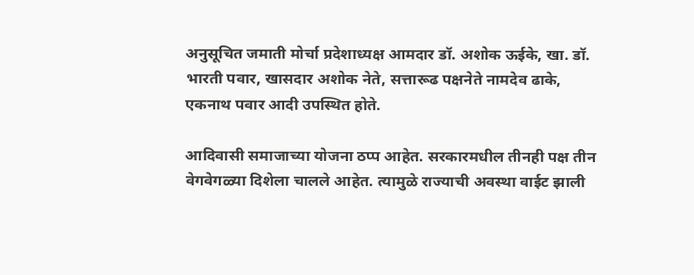अनुसूचित जमाती मोर्चा प्रदेशाध्यक्ष आमदार डॉ. अशोक ऊईके, खा. डॉ. भारती पवार, खासदार अशोक नेते, सत्तारूढ पक्षनेते नामदेव ढाके, एकनाथ पवार आदी उपस्थित होते.

आदिवासी समाजाच्या योजना ठप्प आहेत. सरकारमधील तीनही पक्ष तीन वेगवेगळ्या दिशेला चालले आहेत. त्यामुळे राज्याची अवस्था वाईट झाली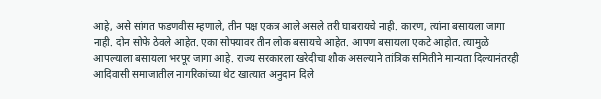आहे, असे सांगत फडणवीस म्हणाले, तीन पक्ष एकत्र आले असले तरी घाबरायचे नाही. कारण, त्यांना बसायला जागा नाही. दोन सोफे ठेवले आहेत. एका सोफ्यावर तीन लोक बसायचे आहेत. आपण बसायला एकटे आहोत. त्यामुळे आपल्याला बसायला भरपूर जागा आहे. राज्य सरकारला खरेदीचा शौक असल्याने तांत्रिक समितीने मान्यता दिल्यानंतरही आदिवासी समाजातील नागरिकांच्या थेट खात्यात अनुदान दिले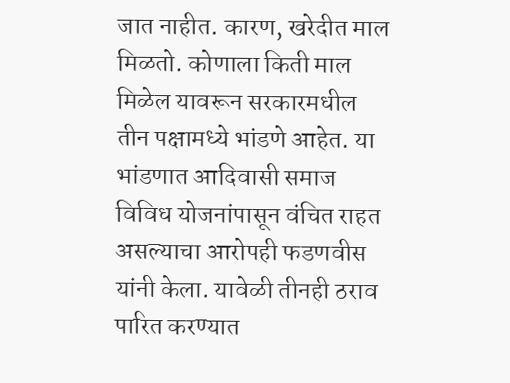जात नाहीत. कारण, खरेदीत माल मिळतो. कोणाला किती माल मिळेल यावरून सरकारमधील तीन पक्षामध्ये भांडणे आहेत. या भांडणात आदिवासी समाज विविध योजनांपासून वंचित राहत असल्याचा आरोपही फडणवीस यांनी केला. यावेळी तीनही ठराव पारित करण्यात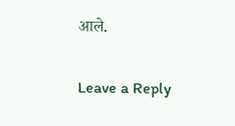आले.

Leave a Reply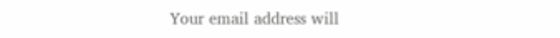Your email address will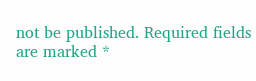not be published. Required fields are marked *